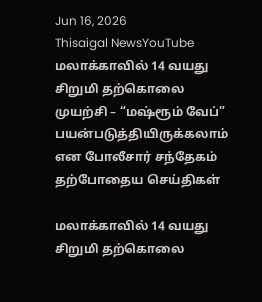Jun 16, 2026
Thisaigal NewsYouTube
மலாக்காவில் 14 வயது சிறுமி தற்கொலை முயற்சி – “மஷ்ரூம் வேப்” பயன்படுத்தியிருக்கலாம் என போலீசார் சந்தேகம்
தற்போதைய செய்திகள்

மலாக்காவில் 14 வயது சிறுமி தற்கொலை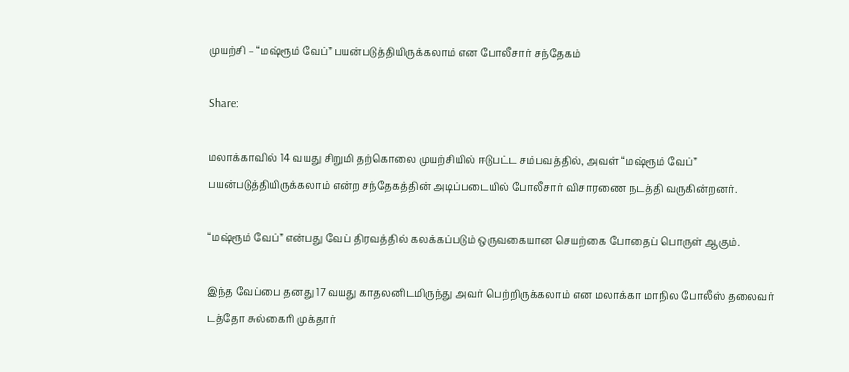முயற்சி – “மஷ்ரூம் வேப்” பயன்படுத்தியிருக்கலாம் என போலீசார் சந்தேகம்

Share:

மலாக்காவில் 14 வயது சிறுமி தற்கொலை முயற்சியில் ஈடுபட்ட சம்பவத்தில், அவள் “மஷ்ரூம் வேப்” பயன்படுத்தியிருக்கலாம் என்ற சந்தேகத்தின் அடிப்படையில் போலீசார் விசாரணை நடத்தி வருகின்றனர்.

“மஷ்ரூம் வேப்” என்பது வேப் திரவத்தில் கலக்கப்படும் ஒருவகையான செயற்கை போதைப் பொருள் ஆகும்.

இந்த வேப்பை தனது 17 வயது காதலனிடமிருந்து அவர் பெற்றிருக்கலாம் என மலாக்கா மாநில போலீஸ் தலைவர் டத்தோ சுல்கைரி முக்தார்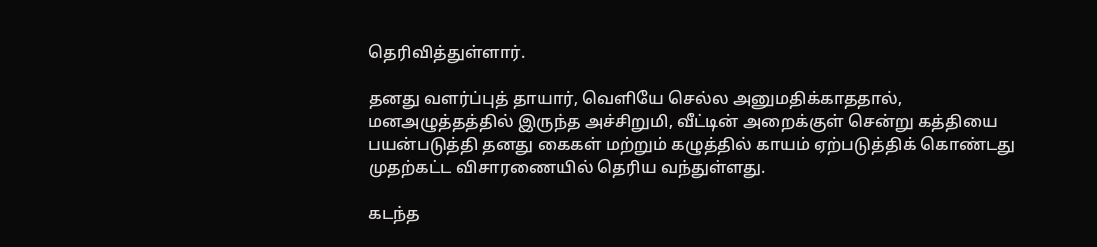தெரிவித்துள்ளார்.

தனது வளர்ப்புத் தாயார், வெளியே செல்ல அனுமதிக்காததால், மனஅழுத்தத்தில் இருந்த அச்சிறுமி, வீட்டின் அறைக்குள் சென்று கத்தியை பயன்படுத்தி தனது கைகள் மற்றும் கழுத்தில் காயம் ஏற்படுத்திக் கொண்டது முதற்கட்ட விசாரணையில் தெரிய வந்துள்ளது.

கடந்த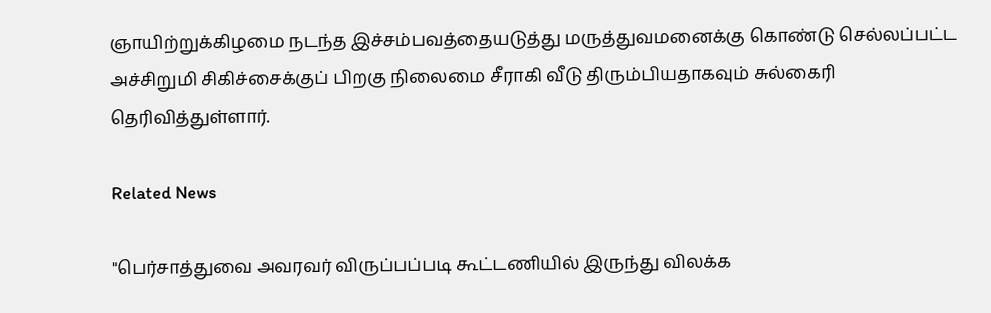ஞாயிற்றுக்கிழமை நடந்த இச்சம்பவத்தையடுத்து மருத்துவமனைக்கு கொண்டு செல்லப்பட்ட அச்சிறுமி சிகிச்சைக்குப் பிறகு நிலைமை சீராகி வீடு திரும்பியதாகவும் சுல்கைரி தெரிவித்துள்ளார்.

Related News

"பெர்சாத்துவை அவரவர் விருப்பப்படி கூட்டணியில் இருந்து விலக்க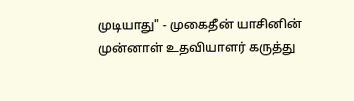முடியாது" - முகைதீன் யாசினின் முன்னாள் உதவியாளர் கருத்து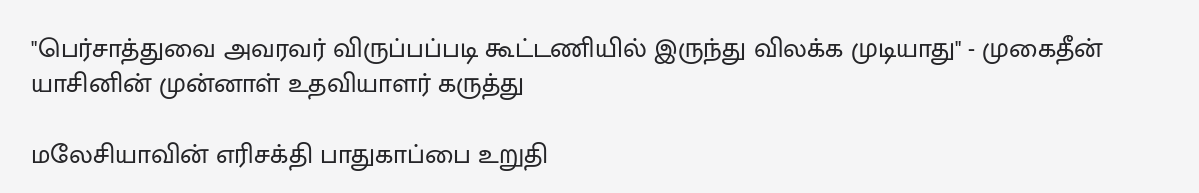"பெர்சாத்துவை அவரவர் விருப்பப்படி கூட்டணியில் இருந்து விலக்க முடியாது" - முகைதீன் யாசினின் முன்னாள் உதவியாளர் கருத்து

மலேசியாவின் எரிசக்தி பாதுகாப்பை உறுதி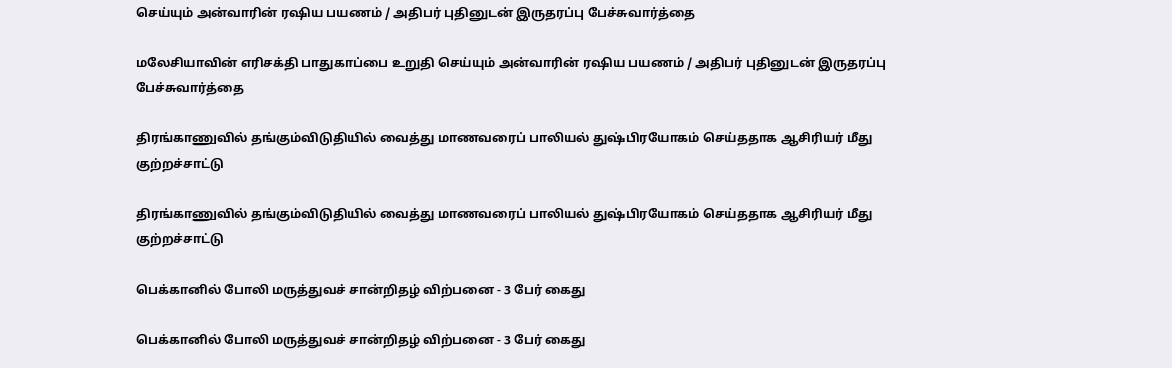செய்யும் அன்வாரின் ரஷிய பயணம் / அதிபர் புதினுடன் இருதரப்பு பேச்சுவார்த்தை

மலேசியாவின் எரிசக்தி பாதுகாப்பை உறுதி செய்யும் அன்வாரின் ரஷிய பயணம் / அதிபர் புதினுடன் இருதரப்பு பேச்சுவார்த்தை

திரங்காணுவில் தங்கும்விடுதியில் வைத்து மாணவரைப் பாலியல் துஷ்பிரயோகம் செய்ததாக ஆசிரியர் மீது குற்றச்சாட்டு

திரங்காணுவில் தங்கும்விடுதியில் வைத்து மாணவரைப் பாலியல் துஷ்பிரயோகம் செய்ததாக ஆசிரியர் மீது குற்றச்சாட்டு

பெக்கானில் போலி மருத்துவச் சான்றிதழ் விற்பனை - 3 பேர் கைது

பெக்கானில் போலி மருத்துவச் சான்றிதழ் விற்பனை - 3 பேர் கைது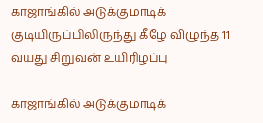காஜாங்கில் அடுக்குமாடிக் குடியிருப்பிலிருந்து கீழே விழுந்த 11 வயது சிறுவன் உயிரிழப்பு

காஜாங்கில் அடுக்குமாடிக்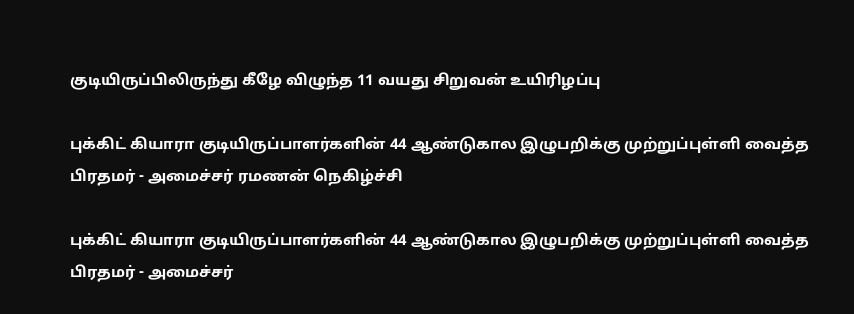குடியிருப்பிலிருந்து கீழே விழுந்த 11 வயது சிறுவன் உயிரிழப்பு

புக்கிட் கியாரா குடியிருப்பாளர்களின் 44 ஆண்டுகால இழுபறிக்கு முற்றுப்புள்ளி வைத்த பிரதமர் - அமைச்சர் ரமணன் நெகிழ்ச்சி

புக்கிட் கியாரா குடியிருப்பாளர்களின் 44 ஆண்டுகால இழுபறிக்கு முற்றுப்புள்ளி வைத்த பிரதமர் - அமைச்சர்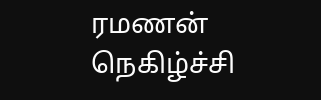ரமணன் நெகிழ்ச்சி